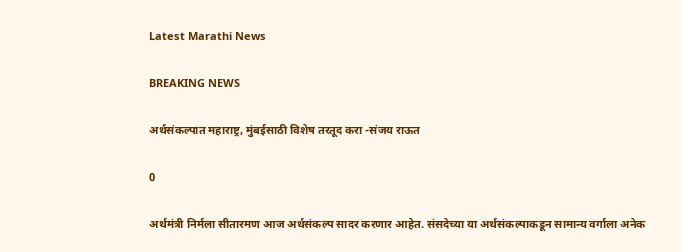Latest Marathi News

BREAKING NEWS

अर्थसंकल्पात महाराष्ट्र, मुंबईसाठी विशेष तरतूद करा -संजय राऊत

0

अर्थमंत्री निर्मला सीतारमण आज अर्थसंकल्प सादर करणार आहेत. संसदेच्या या अर्थसंकल्पाकडून सामान्य वर्गाला अनेक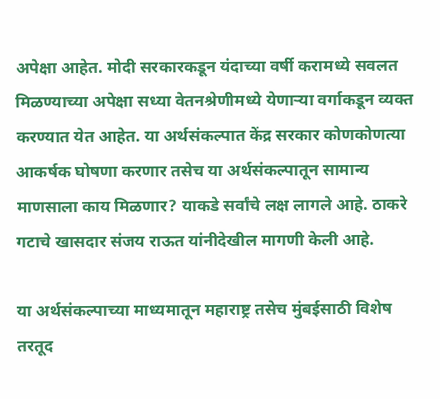अपेक्षा आहेत. मोदी सरकारकडून यंदाच्या वर्षी करामध्ये सवलत मिळण्याच्या अपेक्षा सध्या वेतनश्रेणीमध्ये येणाऱ्या वर्गाकडून व्यक्त करण्यात येत आहेत. या अर्थसंकल्पात केंद्र सरकार कोणकोणत्या आकर्षक घोषणा करणार तसेच या अर्थसंकल्पातून सामान्य माणसाला काय मिळणार? याकडे सर्वांचे लक्ष लागले आहे. ठाकरे गटाचे खासदार संजय राऊत यांनीदेखील मागणी केली आहे.

या अर्थसंकल्पाच्या माध्यमातून महाराष्ट्र तसेच मुंबईसाठी विशेष तरतूद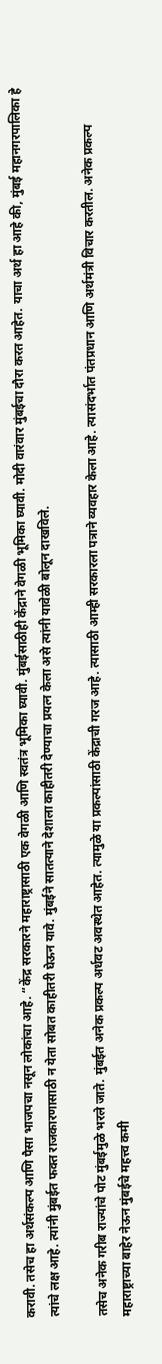करावी. तसेच हा अर्थसंकल्प आणि पैसा भाजपचा नसून लोकांचा आहे. “केंद्र सरकारने महाराष्ट्रासाठी एक वेगळी आणि स्वतंत्र भूमिका घ्यावी. मुंबईसाठीही केंद्राने वेगळी भूमिका घ्यावी. मोदी वारंवार मुंबईचा दौरा करत आहेत. याचा अर्थ हा आहे की, मुंबई महानगरपालिका हे त्यांचे लक्ष आहे. त्यांनी मुंबईत फक्त राजकारणासाठी न येता सोबत काहीतरी घेऊन यावे. मुंबईने सातत्याने देशाला काहीतरी देण्याचा प्रयत्न केला असे त्यांनी यावेळी बोलून दाखविले.

तसेच अनेक गरीब राज्यांचे पोट मुंबईमुळे भरले जाते. मुंबईत अनेक प्रकल्प अर्धवट अवस्थेत आहेत. त्यामुळे या प्रकल्पांसाठी केंद्राची गरज आहे. त्यासाठी आम्ही सरकारला पत्राने व्यवहार केला आहे. त्यासंदर्भात पंतप्रधान आणि अर्थमंत्री विचार करतील. अनेक प्रकल्प महाराष्ट्राच्या बाहेर नेऊन मुंबईचे महत्त्व कमी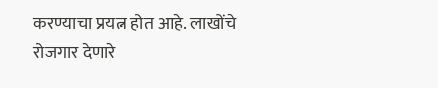करण्याचा प्रयत्न होत आहे. लाखोंचे रोजगार देणारे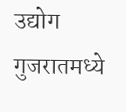उद्योग गुजरातमध्ये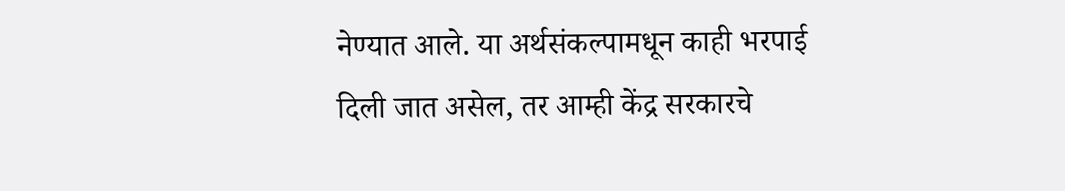नेण्यात आले. या अर्थसंकल्पामधून काही भरपाई दिली जात असेल, तर आम्ही केंद्र सरकारचे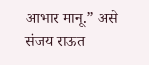आभार मानू.” असे संजय राऊत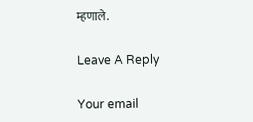म्हणाले.

Leave A Reply

Your email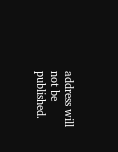address will not be published.